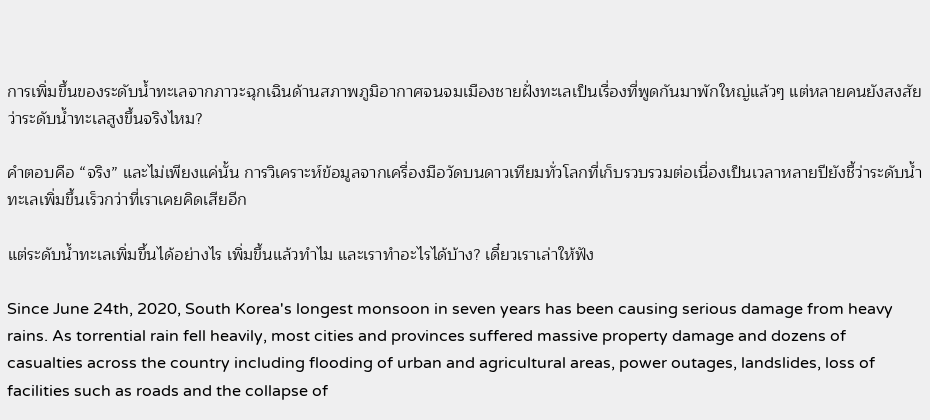การเพิ่มขึ้นของระดับน้ำทะเลจากภาวะฉุกเฉินด้านสภาพภูมิอากาศจนจมเมืองชายฝั่งทะเลเป็นเรื่องที่พูดกันมาพักใหญ่แล้วๆ แต่หลายคนยังสงสัยว่าระดับน้ำทะเลสูงขึ้นจริงไหม?

คำตอบคือ “จริง” และไม่เพียงแค่นั้น การวิเคราะห์ข้อมูลจากเครื่องมือวัดบนดาวเทียมทั่วโลกที่เก็บรวบรวมต่อเนื่องเป็นเวลาหลายปียังชี้ว่าระดับน้ำทะเลเพิ่มขึ้นเร็วกว่าที่เราเคยคิดเสียอีก

แต่ระดับน้ำทะเลเพิ่มขึ้นได้อย่างไร เพิ่มขึ้นแล้วทำไม และเราทำอะไรได้บ้าง? เดี๋ยวเราเล่าให้ฟัง

Since June 24th, 2020, South Korea's longest monsoon in seven years has been causing serious damage from heavy rains. As torrential rain fell heavily, most cities and provinces suffered massive property damage and dozens of casualties across the country including flooding of urban and agricultural areas, power outages, landslides, loss of facilities such as roads and the collapse of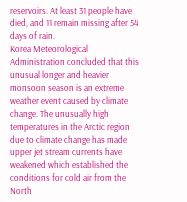reservoirs. At least 31 people have died, and 11 remain missing after 54 days of rain.
Korea Meteorological Administration concluded that this unusual longer and heavier monsoon season is an extreme weather event caused by climate change. The unusually high temperatures in the Arctic region due to climate change has made upper jet stream currents have weakened which established the conditions for cold air from the North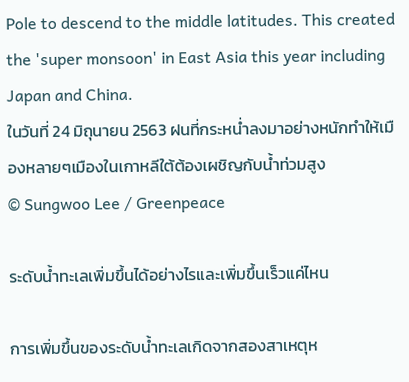Pole to descend to the middle latitudes. This created the 'super monsoon' in East Asia this year including Japan and China.
ในวันที่ 24 มิถุนายน 2563 ฝนที่กระหน่ำลงมาอย่างหนักทำให้เมืองหลายๆเมืองในเกาหลีใต้ต้องเผชิญกับน้ำท่วมสูง
© Sungwoo Lee / Greenpeace

ระดับน้ำทะเลเพิ่มขึ้นได้อย่างไรและเพิ่มขึ้นเร็วแค่ไหน

การเพิ่มขึ้นของระดับน้ำทะเลเกิดจากสองสาเหตุห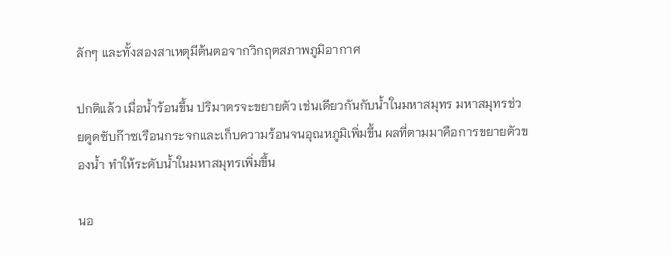ลักๆ และทั้งสองสาเหตุมีต้นตอจากวิกฤตสภาพภูมิอากาศ

ปกติแล้ว เมื่อน้ำร้อนขึ้น ปริมาตรจะขยายตัว เช่นเดียวกันกับน้ำในมหาสมุทร มหาสมุทรช่วยดูดซับก๊าซเรือนกระจกและเก็บความร้อนจนอุณหภูมิเพิ่มขึ้น ผลที่ตามมาคือการขยายตัวของน้ำ ทำให้ระดับน้ำในมหาสมุทรเพิ่มขึ้น

นอ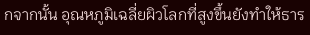กจากนั้น อุณหภูมิเฉลี่ยผิวโลกที่สูงขึ้นยังทำให้ธาร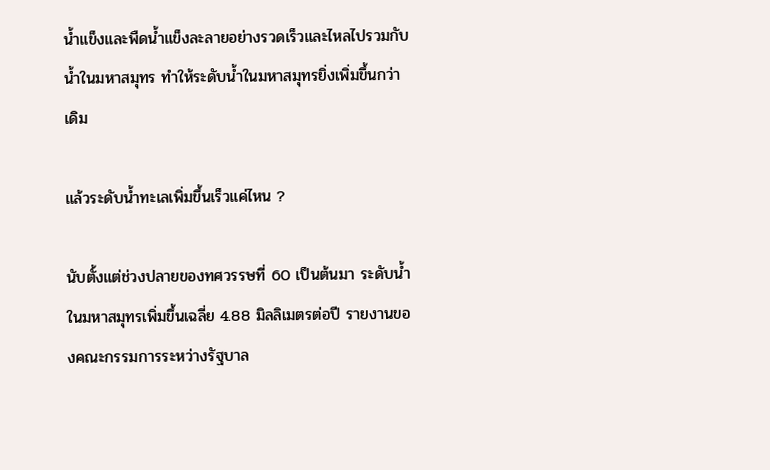น้ำแข็งและพืดน้ำแข็งละลายอย่างรวดเร็วและไหลไปรวมกับน้ำในมหาสมุทร ทำให้ระดับน้ำในมหาสมุทรยิ่งเพิ่มขึ้นกว่าเดิม

แล้วระดับน้ำทะเลเพิ่มขึ้นเร็วแค่ไหน ?

นับตั้งแต่ช่วงปลายของทศวรรษที่ 60 เป็นต้นมา ระดับน้ำในมหาสมุทรเพิ่มขึ้นเฉลี่ย 4.88 มิลลิเมตรต่อปี รายงานของคณะกรรมการระหว่างรัฐบาล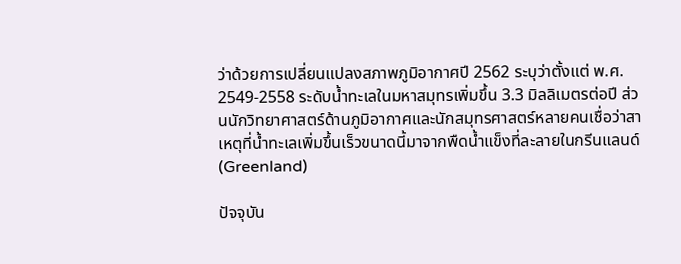ว่าด้วยการเปลี่ยนแปลงสภาพภูมิอากาศปี 2562 ระบุว่าตั้งแต่ พ.ศ. 2549-2558 ระดับน้ำทะเลในมหาสมุทรเพิ่มขึ้น 3.3 มิลลิเมตรต่อปี ส่วนนักวิทยาศาสตร์ด้านภูมิอากาศและนักสมุทรศาสตร์หลายคนเชื่อว่าสาเหตุที่น้ำทะเลเพิ่มขึ้นเร็วขนาดนี้มาจากพืดน้ำแข็งที่ละลายในกรีนแลนด์ (Greenland)

ปัจจุบัน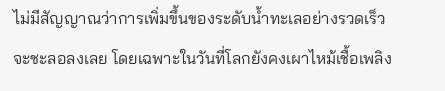ไม่มีสัญญาณว่าการเพิ่มขึ้นของระดับน้ำทะเลอย่างรวดเร็วจะชะลอลงเลย โดยเฉพาะในวันที่โลกยังคงเผาไหม้เชื้อเพลิง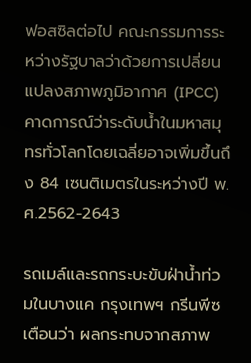ฟอสซิลต่อไป คณะกรรมการระหว่างรัฐบาลว่าด้วยการเปลี่ยนแปลงสภาพภูมิอากาศ (IPCC) คาดการณ์ว่าระดับน้ำในมหาสมุทรทั่วโลกโดยเฉลี่ยอาจเพิ่มขึ้นถึง 84 เซนติเมตรในระหว่างปี พ.ศ.2562-2643

รถเมล์และรถกระบะขับฝ่าน้ำท่วมในบางแค กรุงเทพฯ กรีนพีซเตือนว่า ผลกระทบจากสภาพ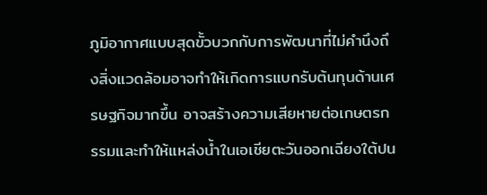ภูมิอากาศแบบสุดขั้วบวกกับการพัฒนาที่ไม่คำนึงถึงสิ่งแวดล้อมอาจทำให้เกิดการแบกรับต้นทุนด้านเศรษฐกิจมากขึ้น อาจสร้างความเสียหายต่อเกษตรกรรมและทำให้แหล่งน้ำในเอเชียตะวันออกเฉียงใต้ปน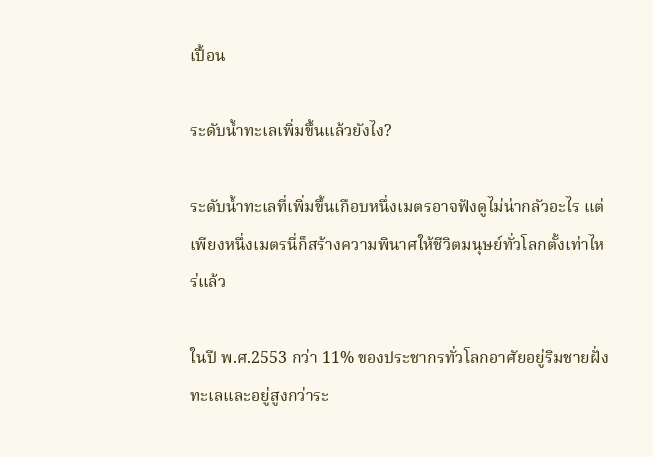เปื้อน

ระดับน้ำทะเลเพิ่มขึ้นแล้วยังไง?

ระดับน้ำทะเลที่เพิ่มขึ้นเกือบหนึ่งเมตรอาจฟังดูไม่น่ากลัวอะไร แต่เพียงหนึ่งเมตรนี่ก็สร้างความพินาศให้ชีวิตมนุษย์ทั่วโลกตั้งเท่าไหร่แล้ว

ในปี พ.ศ.2553 กว่า 11% ของประชากรทั่วโลกอาศัยอยู่ริมชายฝั่งทะเลและอยู่สูงกว่าระ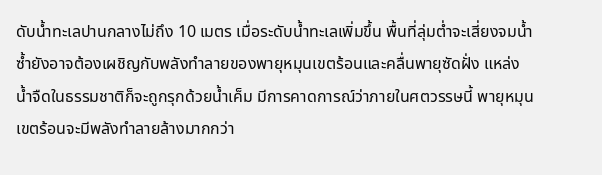ดับน้ำทะเลปานกลางไม่ถึง 10 เมตร เมื่อระดับน้ำทะเลเพิ่มขึ้น พื้นที่ลุ่มต่ำจะเสี่ยงจมน้ำ ซ้ำยังอาจต้องเผชิญกับพลังทำลายของพายุหมุนเขตร้อนและคลื่นพายุซัดฝั่ง แหล่งน้ำจืดในธรรมชาติก็จะถูกรุกด้วยน้ำเค็ม มีการคาดการณ์ว่าภายในศตวรรษนี้ พายุหมุนเขตร้อนจะมีพลังทำลายล้างมากกว่า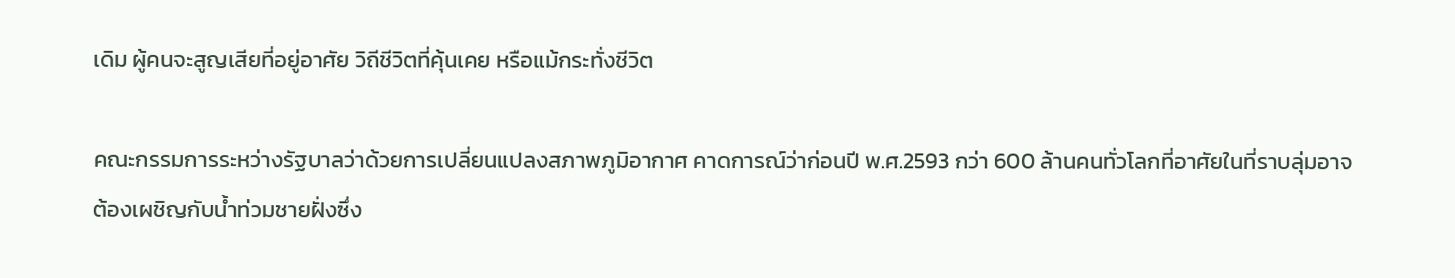เดิม ผู้คนจะสูญเสียที่อยู่อาศัย วิถีชีวิตที่คุ้นเคย หรือแม้กระทั่งชีวิต

คณะกรรมการระหว่างรัฐบาลว่าด้วยการเปลี่ยนแปลงสภาพภูมิอากาศ คาดการณ์ว่าก่อนปี พ.ศ.2593 กว่า 600 ล้านคนทั่วโลกที่อาศัยในที่ราบลุ่มอาจต้องเผชิญกับน้ำท่วมชายฝั่งซึ่ง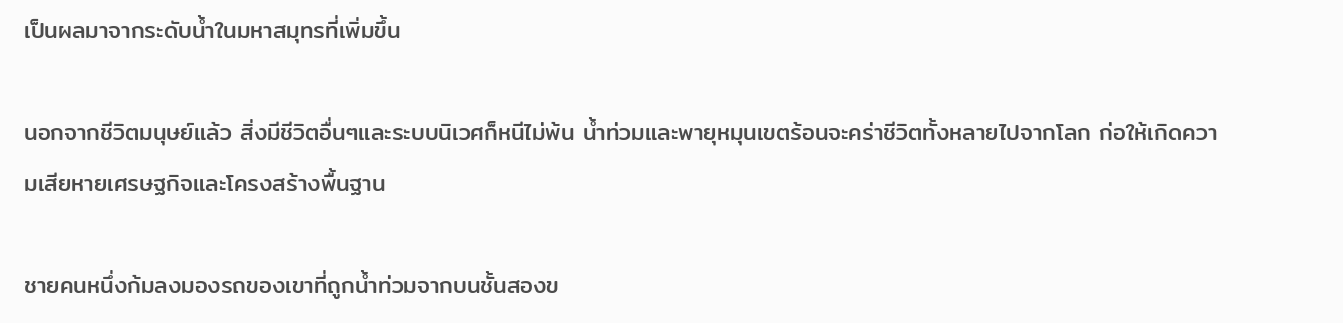เป็นผลมาจากระดับน้ำในมหาสมุทรที่เพิ่มขึ้น

นอกจากชีวิตมนุษย์แล้ว สิ่งมีชีวิตอื่นๆและระบบนิเวศก็หนีไม่พ้น น้ำท่วมและพายุหมุนเขตร้อนจะคร่าชีวิตทั้งหลายไปจากโลก ก่อให้เกิดความเสียหายเศรษฐกิจและโครงสร้างพื้นฐาน

ชายคนหนึ่งก้มลงมองรถของเขาที่ถูกน้ำท่วมจากบนชั้นสองข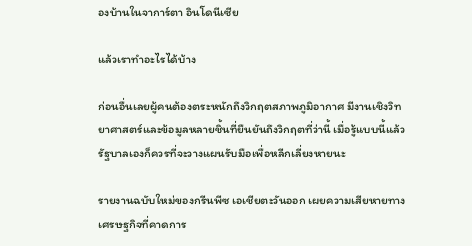องบ้านในจาการ์ตา อินโดนีเซีย

แล้วเราทำอะไรได้บ้าง

ก่อนอื่นเลยผู้คนต้องตระหนักถึงวิกฤตสภาพภูมิอากาศ มีงานเชิงวิทยาศาสตร์และข้อมูลหลายชิ้นที่ยืนยันถึงวิกฤตที่ว่านี้ เมื่อรู้แบบนี้แล้วรัฐบาลเองก็ควรที่จะวางแผนรับมือเพื่อหลีกเลี่ยงหายนะ

รายงานฉบับใหม่ของกรีนพีซ เอเชียตะวันออก เผยความเสียหายทางเศรษฐกิจที่คาดการ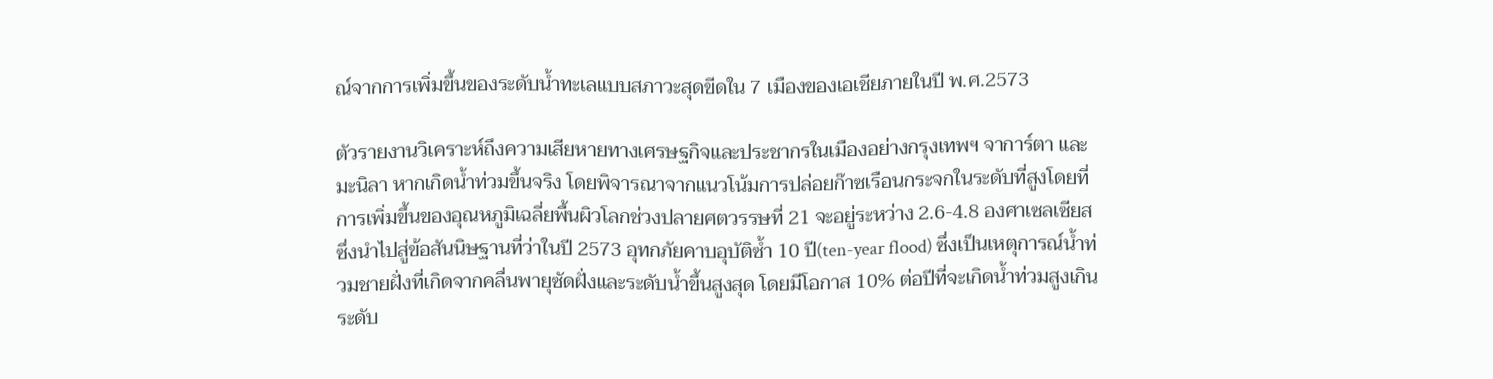ณ์จากการเพิ่มขึ้นของระดับน้ำทะเลแบบสภาวะสุดขีดใน 7 เมืองของเอเชียภายในปี พ.ศ.2573

ตัวรายงานวิเคราะห์ถึงความเสียหายทางเศรษฐกิจและประชากรในเมืองอย่างกรุงเทพฯ จาการ์ตา และมะนิลา หากเกิดน้ำท่วมขึ้นจริง โดยพิจารณาจากแนวโน้มการปล่อยก๊าซเรือนกระจกในระดับที่สูงโดยที่การเพิ่มขึ้นของอุณหภูมิเฉลี่ยพื้นผิวโลกช่วงปลายศตวรรษที่ 21 จะอยู่ระหว่าง 2.6-4.8 องศาเซลเซียส ซึ่งนำไปสู่ข้อสันนิษฐานที่ว่าในปี 2573 อุทกภัยคาบอุบัติซ้ำ 10 ปี(ten-year flood) ซึ่งเป็นเหตุการณ์น้ำท่วมชายฝั่งที่เกิดจากคลื่นพายุซัดฝั่งและระดับน้ำขึ้นสูงสุด โดยมีโอกาส 10% ต่อปีที่จะเกิดน้ำท่วมสูงเกินระดับ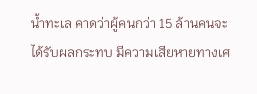น้ำทะเล คาดว่าผู้คนกว่า 15 ล้านคนจะได้รับผลกระทบ มีความเสียหายทางเศ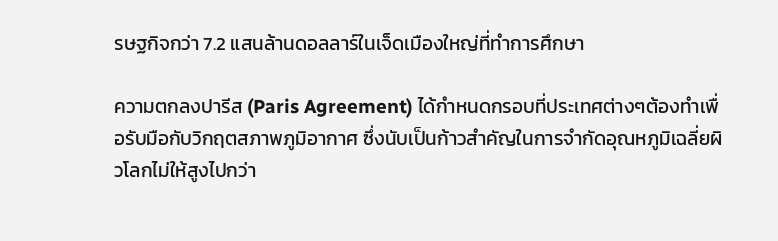รษฐกิจกว่า 7.2 แสนล้านดอลลาร์ในเจ็ดเมืองใหญ่ที่ทำการศึกษา

ความตกลงปารีส (Paris Agreement) ได้กำหนดกรอบที่ประเทศต่างๆต้องทำเพื่อรับมือกับวิกฤตสภาพภูมิอากาศ ซึ่งนับเป็นก้าวสำคัญในการจำกัดอุณหภูมิเฉลี่ยผิวโลกไม่ให้สูงไปกว่า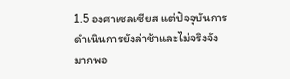1.5 องศาเซลเซียส แต่ปัจจุบันการดำเนินการยังล่าช้าและไม่จริงจังมากพอ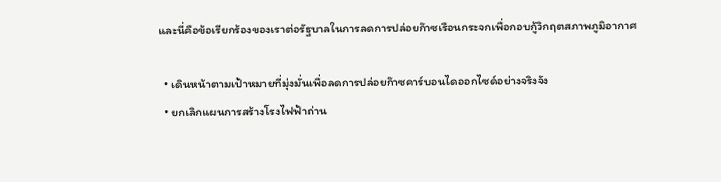และนี่คือข้อเรียกร้องของเราต่อรัฐบาลในการลดการปล่อยก๊าซเรือนกระจกเพื่อกอบกู้วิกฤตสภาพภูมิอากาศ

  • เดินหน้าตามเป้าหมายที่มุ่งมั่นเพื่อลดการปล่อยก๊าซคาร์บอนไดออกไซด์อย่างจริงจัง
  • ยกเลิกแผนการสร้างโรงไฟฟ้าถ่าน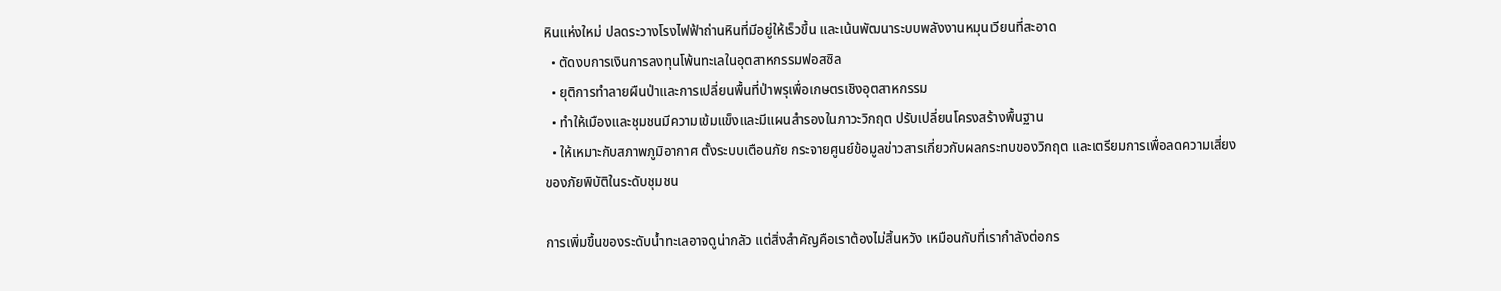หินแห่งใหม่ ปลดระวางโรงไฟฟ้าถ่านหินที่มีอยู่ให้เร็วขึ้น และเน้นพัฒนาระบบพลังงานหมุนเวียนที่สะอาด
  • ตัดงบการเงินการลงทุนโพ้นทะเลในอุตสาหกรรมฟอสซิล
  • ยุติการทำลายผืนป่าและการเปลี่ยนพื้นที่ป่าพรุเพื่อเกษตรเชิงอุตสาหกรรม
  • ทำให้เมืองและชุมชนมีความเข้มแข็งและมีแผนสำรองในภาวะวิกฤต ปรับเปลี่ยนโครงสร้างพื้นฐาน
  • ให้เหมาะกับสภาพภูมิอากาศ ตั้งระบบเตือนภัย กระจายศูนย์ข้อมูลข่าวสารเกี่ยวกับผลกระทบของวิกฤต และเตรียมการเพื่อลดความเสี่ยงของภัยพิบัติในระดับชุมชน

การเพิ่มขึ้นของระดับน้ำทะเลอาจดูน่ากลัว แต่สิ่งสำคัญคือเราต้องไม่สิ้นหวัง เหมือนกับที่เรากำลังต่อกร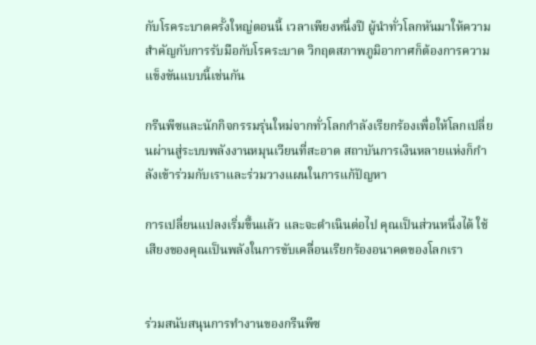กับโรคระบาดครั้งใหญ่ตอนนี้ เวลาเพียงหนึ่งปี ผู้นำทั่วโลกหันมาให้ความสำคัญกับการรับมือกับโรคระบาด วิกฤตสภาพภูมิอากาศก็ต้องการความแข็งขันแบบนี้เช่นกัน

กรีนพีซและนักกิจกรรมรุ่นใหม่จากทั่วโลกกำลังเรียกร้องเพื่อให้โลกเปลี่ยนผ่านสู่ระบบพลังงานหมุนเวียนที่สะอาด สถาบันการเงินหลายแห่งก็กำลังเข้าร่วมกับเราและร่วมวางแผนในการแก้ปัญหา

การเปลี่ยนแปลงเริ่มขึ้นแล้ว และจะดำเนินต่อไป คุณเป็นส่วนหนึ่งได้ ใช้เสียงของคุณเป็นพลังในการขับเคลื่อนเรียกร้องอนาคตของโลกเรา


ร่วมสนับสนุนการทำงานของกรีนพีซ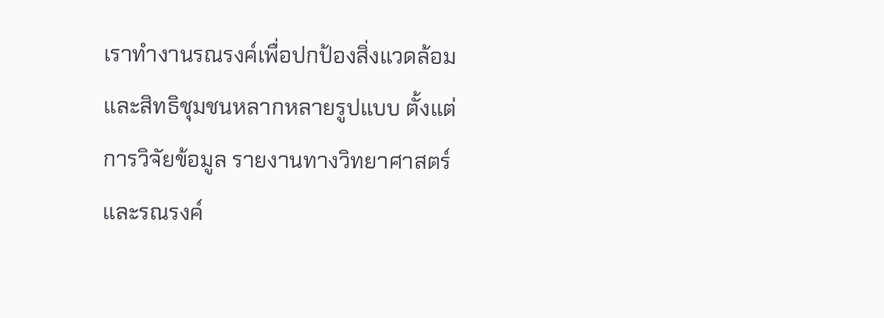เราทำงานรณรงค์เพื่อปกป้องสิ่งแวดล้อมและสิทธิชุมชนหลากหลายรูปแบบ ตั้งแต่การวิจัยข้อมูล รายงานทางวิทยาศาสตร์ และรณรงค์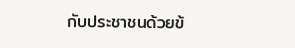กับประชาชนด้วยข้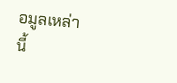อมูลเหล่านี้